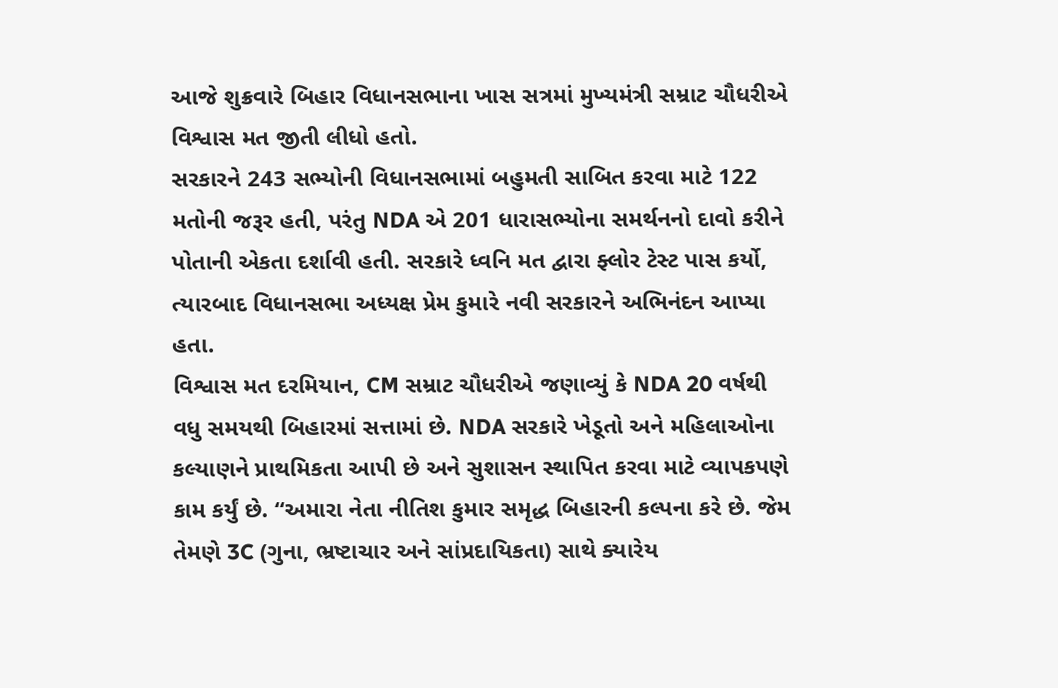આજે શુક્રવારે બિહાર વિધાનસભાના ખાસ સત્રમાં મુખ્યમંત્રી સમ્રાટ ચૌધરીએ વિશ્વાસ મત જીતી લીધો હતો.
સરકારને 243 સભ્યોની વિધાનસભામાં બહુમતી સાબિત કરવા માટે 122 મતોની જરૂર હતી, પરંતુ NDA એ 201 ધારાસભ્યોના સમર્થનનો દાવો કરીને પોતાની એકતા દર્શાવી હતી. સરકારે ધ્વનિ મત દ્વારા ફ્લોર ટેસ્ટ પાસ કર્યો, ત્યારબાદ વિધાનસભા અધ્યક્ષ પ્રેમ કુમારે નવી સરકારને અભિનંદન આપ્યા હતા.
વિશ્વાસ મત દરમિયાન, CM સમ્રાટ ચૌધરીએ જણાવ્યું કે NDA 20 વર્ષથી વધુ સમયથી બિહારમાં સત્તામાં છે. NDA સરકારે ખેડૂતો અને મહિલાઓના કલ્યાણને પ્રાથમિકતા આપી છે અને સુશાસન સ્થાપિત કરવા માટે વ્યાપકપણે કામ કર્યું છે. “અમારા નેતા નીતિશ કુમાર સમૃદ્ધ બિહારની કલ્પના કરે છે. જેમ તેમણે 3C (ગુના, ભ્રષ્ટાચાર અને સાંપ્રદાયિકતા) સાથે ક્યારેય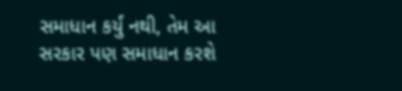સમાધાન કર્યું નથી, તેમ આ સરકાર પણ સમાધાન કરશે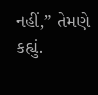નહીં,” તેમણે કહ્યું.